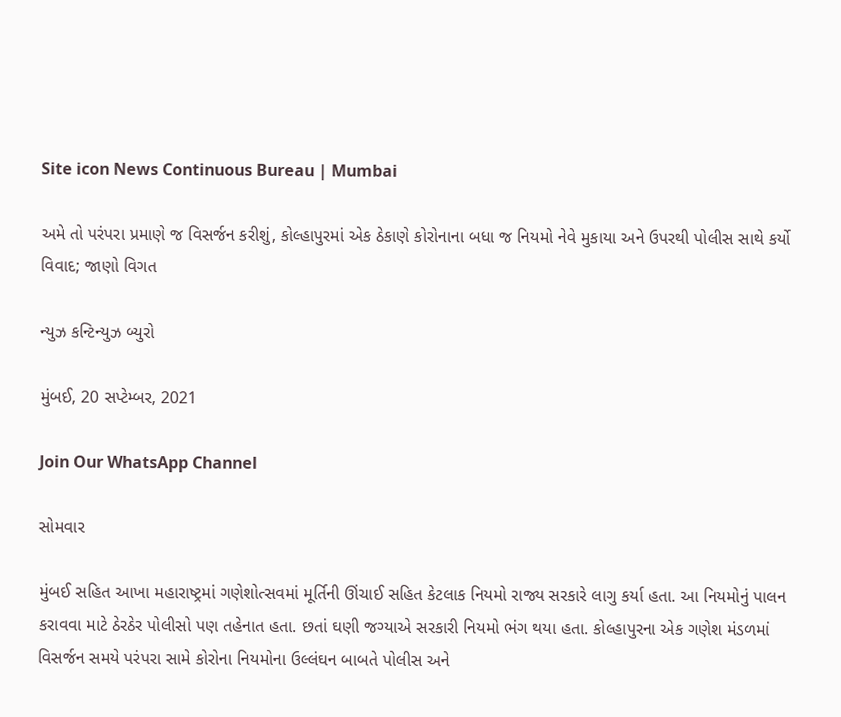Site icon News Continuous Bureau | Mumbai

અમે તો પરંપરા પ્રમાણે જ વિસર્જન કરીશું, કોલ્હાપુરમાં એક ઠેકાણે કોરોનાના બધા જ નિયમો નેવે મુકાયા અને ઉપરથી પોલીસ સાથે કર્યો વિવાદ; જાણો વિગત

ન્યુઝ કન્ટિન્યુઝ બ્યુરો

મુંબઈ, 20 સપ્ટેમ્બર, 2021

Join Our WhatsApp Channel

સોમવાર

મુંબઈ સહિત આખા મહારાષ્ટ્રમાં ગણેશોત્સવમાં મૂર્તિની ઊંચાઈ સહિત કેટલાક નિયમો રાજ્ય સરકારે લાગુ કર્યા હતા. આ નિયમોનું પાલન કરાવવા માટે ઠેરઠેર પોલીસો પણ તહેનાત હતા. છતાં ઘણી જગ્યાએ સરકારી નિયમો ભંગ થયા હતા. કોલ્હાપુરના એક ગણેશ મંડળમાં વિસર્જન સમયે પરંપરા સામે કોરોના નિયમોના ઉલ્લંઘન બાબતે પોલીસ અને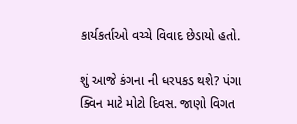કાર્યકર્તાઓ વચ્ચે વિવાદ છેડાયો હતો.

શું આજે કંગના ની ધરપકડ થશે? પંગા‌ ક્વિન માટે મોટો દિવસ. જાણો વિગત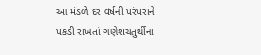આ મંડળે દર વર્ષની પરંપરાને પકડી રાખતાં ગણેશચતુર્થીના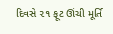દિવસે ૨૧ ફૂટ ઊંચી મૂર્તિ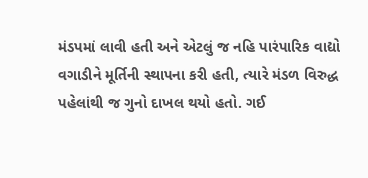મંડપમાં લાવી હતી અને એટલું જ નહિ પારંપારિક વાદ્યો વગાડીને મૂર્તિની સ્થાપના કરી હતી, ત્યારે મંડળ વિરુદ્ધ પહેલાંથી જ ગુનો દાખલ થયો હતો. ગઈ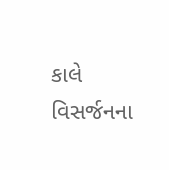કાલે વિસર્જનના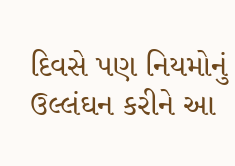દિવસે પણ નિયમોનું ઉલ્લંઘન કરીને આ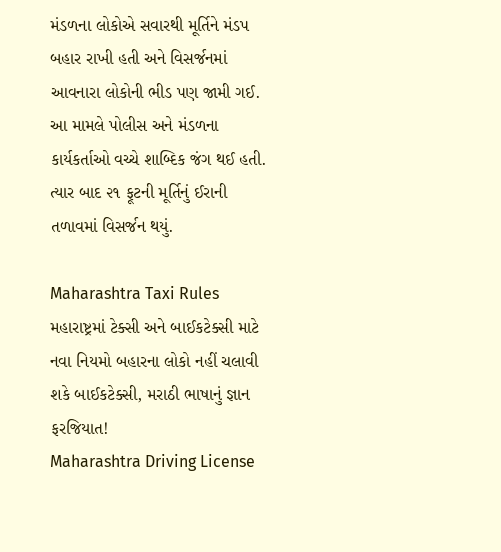મંડળના લોકોએ સવારથી મૂર્તિને મંડપ બહાર રાખી હતી અને વિસર્જનમાં આવનારા લોકોની ભીડ પણ જામી ગઈ. આ મામલે પોલીસ અને મંડળના કાર્યકર્તાઓ વચ્ચે શાબ્દિક જંગ થઈ હતી. ત્યાર બાદ ૨૧ ફૂટની મૂર્તિનું ઈરાની તળાવમાં વિસર્જન થયું.

Maharashtra Taxi Rules મહારાષ્ટ્રમાં ટેક્સી અને બાઈકટેક્સી માટે નવા નિયમો બહારના લોકો નહીં ચલાવી શકે બાઈકટેક્સી, મરાઠી ભાષાનું જ્ઞાન ફરજિયાત!
Maharashtra Driving License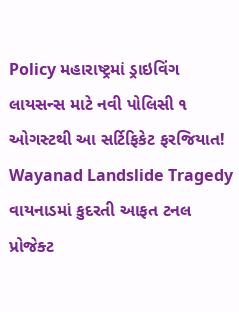Policy મહારાષ્ટ્રમાં ડ્રાઇવિંગ લાયસન્સ માટે નવી પોલિસી ૧ ઓગસ્ટથી આ સર્ટિફિકેટ ફરજિયાત!
Wayanad Landslide Tragedy વાયનાડમાં કુદરતી આફત ટનલ પ્રોજેક્ટ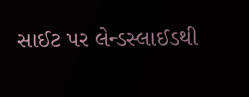સાઈટ પર લેન્ડસ્લાઈડથી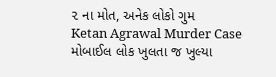૨ ના મોત, અનેક લોકો ગુમ
Ketan Agrawal Murder Case મોબાઈલ લોક ખુલતા જ ખુલ્યા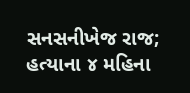સનસનીખેજ રાજ; હત્યાના ૪ મહિના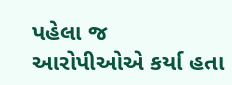પહેલા જ આરોપીઓએ કર્યા હતા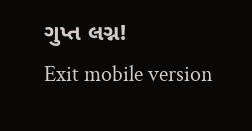ગુપ્ત લગ્ન!
Exit mobile version